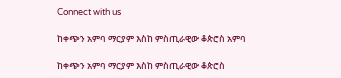Connect with us

ከቀጭን አምባ ማርያም እስከ ምስጢራዊው ቆጵሮስ አምባ

ከቀጭን አምባ ማርያም እስከ ምስጢራዊው ቆጵሮስ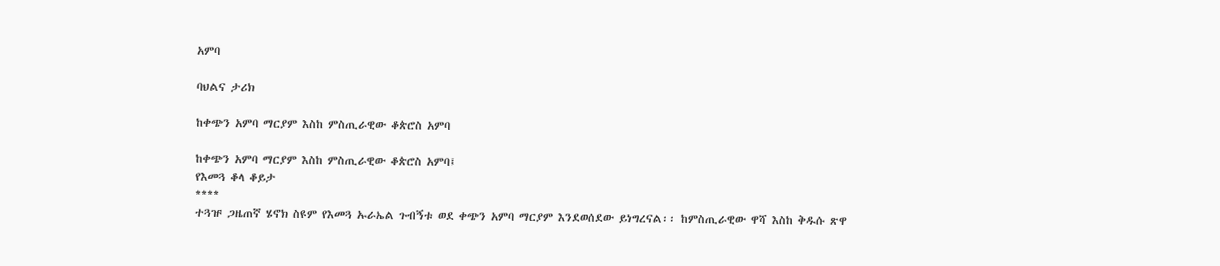አምባ

ባህልና ታሪክ

ከቀጭን አምባ ማርያም እስከ ምስጢራዊው ቆጵሮስ አምባ

ከቀጭን አምባ ማርያም እስከ ምስጢራዊው ቆጵሮስ አምባ፤
የእመጓ ቆላ ቆይታ
****
ተጓዡ ጋዜጠኛ ሄኖክ ስዩም የእመጓ ኡራኤል ጉብኝቱ ወደ ቀጭን አምባ ማርያም እንደወሰደው ይነግረናል፡፡ ከምስጢራዊው ዋሻ እስከ ቅዱሱ ጽዋ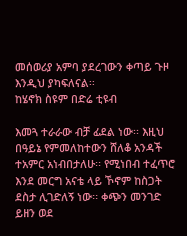መሰወሪያ አምባ ያደረገውን ቀጣይ ጉዞ እንዲህ ያካፍለናል፡፡
ከሄኖክ ስዩም በድሬ ቲዩብ

እመጓ ተራራው ብቻ ፊደል ነው፡፡ እዚህ በዓይኔ የምመለከተውን ሸለቆ አንዳች ተአምር አነብበታለሁ፡፡ የሚነበብ ተፈጥሮ እንደ መርግ አናቴ ላይ ኾኖም ከስጋት ደስታ ሊገድለኝ ነው፡፡ ቀጭን መንገድ ይዘን ወደ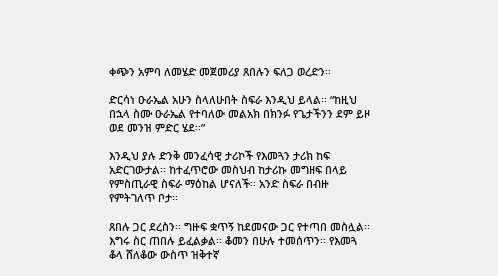ቀጭን አምባ ለመሄድ መጀመሪያ ጸበሉን ፍለጋ ወረድን፡፡

ድርሳነ ዑራኤል አሁን ስላለሁበት ስፍራ እንዲህ ይላል፡፡ “ከዚህ በኋላ ስሙ ዑራኤል የተባለው መልአክ በክንፉ የጌታችንን ደም ይዞ ወደ መንዝ ምድር ሄደ፡፡”

እንዲህ ያሉ ድንቅ መንፈሳዊ ታሪኮች የእመጓን ታሪክ ከፍ አድርገውታል፡፡ ከተፈጥሮው መስህብ ከታሪኩ መግዘፍ በላይ የምስጢራዊ ስፍራ ማዕከል ሆናለች፡፡ አንድ ስፍራ በብዙ የምትገለጥ ቦታ፡፡

ጸበሉ ጋር ደረስን፡፡ ግዙፍ ቋጥኝ ከደመናው ጋር የተጣበ መስሏል፡፡ እግሩ ስር ጠበሉ ይፈልቃል፡፡ ቆመን በሁሉ ተመሰጥን፡፡ የእመጓ ቆላ ሸለቆው ውስጥ ዝቅተኛ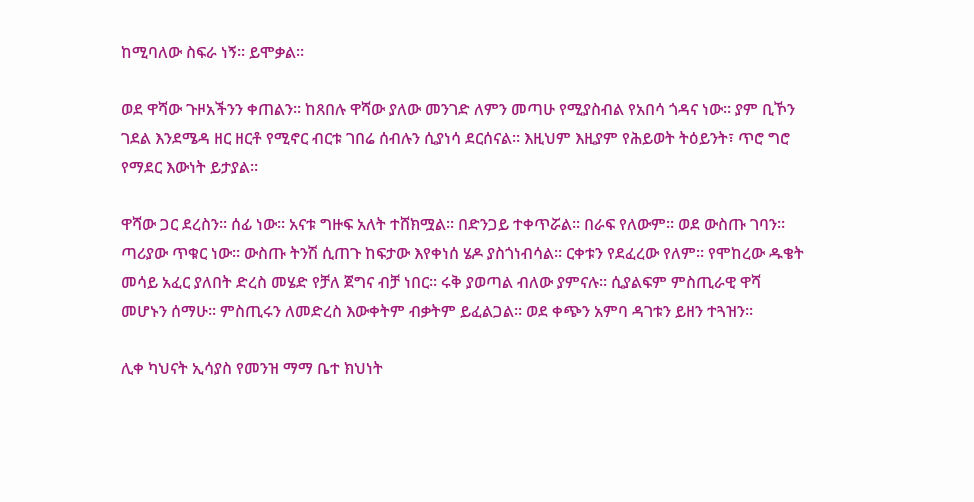ከሚባለው ስፍራ ነኝ፡፡ ይሞቃል፡፡

ወደ ዋሻው ጉዞአችንን ቀጠልን፡፡ ከጸበሉ ዋሻው ያለው መንገድ ለምን መጣሁ የሚያስብል የአበሳ ጎዳና ነው፡፡ ያም ቢኾን ገደል እንደሜዳ ዘር ዘርቶ የሚኖር ብርቱ ገበሬ ሰብሉን ሲያነሳ ደርሰናል፡፡ እዚህም እዚያም የሕይወት ትዕይንት፣ ጥሮ ግሮ የማደር እውነት ይታያል፡፡

ዋሻው ጋር ደረስን፡፡ ሰፊ ነው፡፡ አናቱ ግዙፍ አለት ተሸክሟል፡፡ በድንጋይ ተቀጥሯል፡፡ በራፍ የለውም፡፡ ወደ ውስጡ ገባን፡፡ ጣሪያው ጥቁር ነው፡፡ ውስጡ ትንሽ ሲጠጉ ከፍታው እየቀነሰ ሄዶ ያስጎነብሳል፡፡ ርቀቱን የደፈረው የለም፡፡ የሞከረው ዱቄት መሳይ አፈር ያለበት ድረስ መሄድ የቻለ ጀግና ብቻ ነበር፡፡ ሩቅ ያወጣል ብለው ያምናሉ፡፡ ሲያልፍም ምስጢራዊ ዋሻ መሆኑን ሰማሁ፡፡ ምስጢሩን ለመድረስ እውቀትም ብቃትም ይፈልጋል፡፡ ወደ ቀጭን አምባ ዳገቱን ይዘን ተጓዝን፡፡

ሊቀ ካህናት ኢሳያስ የመንዝ ማማ ቤተ ክህነት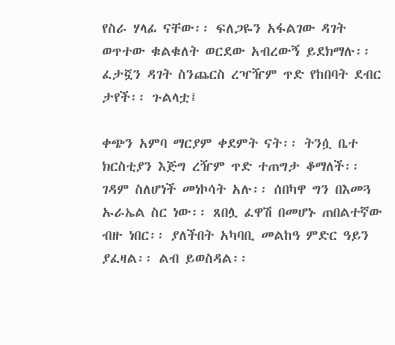የስራ ሃላፊ ናቸው፡፡ ፍለጋዬን አፋልገው ዳገት ወጥተው ቁልቁለት ወርደው አብረውኝ ይደክማሉ፡፡ ፈታኟን ዳገት ስንጨርስ ረዣዥም ጥድ የከበባት ደብር ታየች፡፡ ጉልላቷ፤

ቀጭን አምባ ማርያም ቀደምት ናት፡፡ ትንሷ ቤተ ክርስቲያን እጅግ ረዥም ጥድ ተጠግታ ቆማለች፡፡ ገዳም ስለሆነች መነኮሳት አሉ፡፡ ሰበካዋ ግን በእመጓ ኡራኤል ስር ነው፡፡ ጸበሏ ፈዋሽ በመሆኑ ጠበልተኛው ብዙ ነበር፡፡ ያለችበት አካባቢ መልከዓ ምድር ዓይን ያፈዛል፡፡ ልብ ይወስዳል፡፡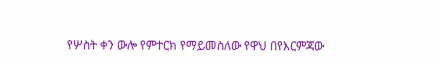የሦስት ቀን ውሎ የምተርክ የማይመስለው የዋህ በየእርምጃው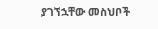ያገኘኋቸው መስህቦች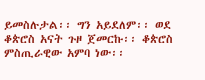ይመስሉታል፡፡ ግን አይደለም፡፡ ወደ ቆጵሮስ አናት ጉዞ ጀመርኩ፡፡ ቆጵሮስ ምስጢራዊው አምባ ነው፡፡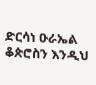ድርሳነ ዑራኤል ቆጵሮስን እንዲህ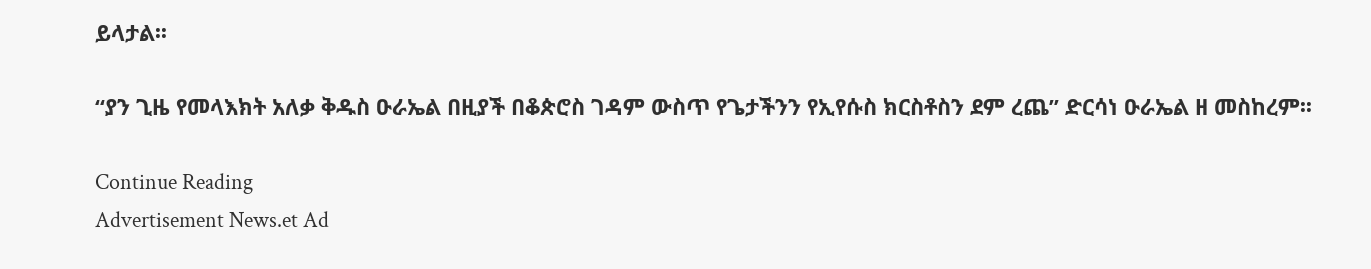ይላታል፡፡

“ያን ጊዜ የመላእክት አለቃ ቅዱስ ዑራኤል በዚያች በቆጵሮስ ገዳም ውስጥ የጌታችንን የኢየሱስ ክርስቶስን ደም ረጨ” ድርሳነ ዑራኤል ዘ መስከረም፡፡

Continue Reading
Advertisement News.et Ad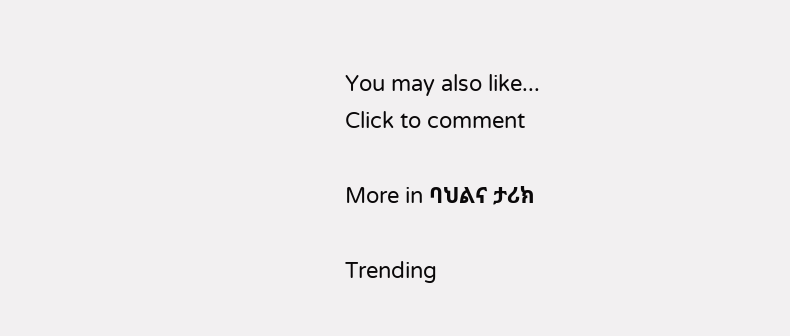You may also like...
Click to comment

More in ባህልና ታሪክ

Trending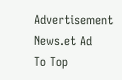Advertisement News.et Ad
To Top